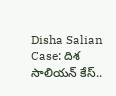Disha Salian Case: దిశ సాలియన్ కేస్..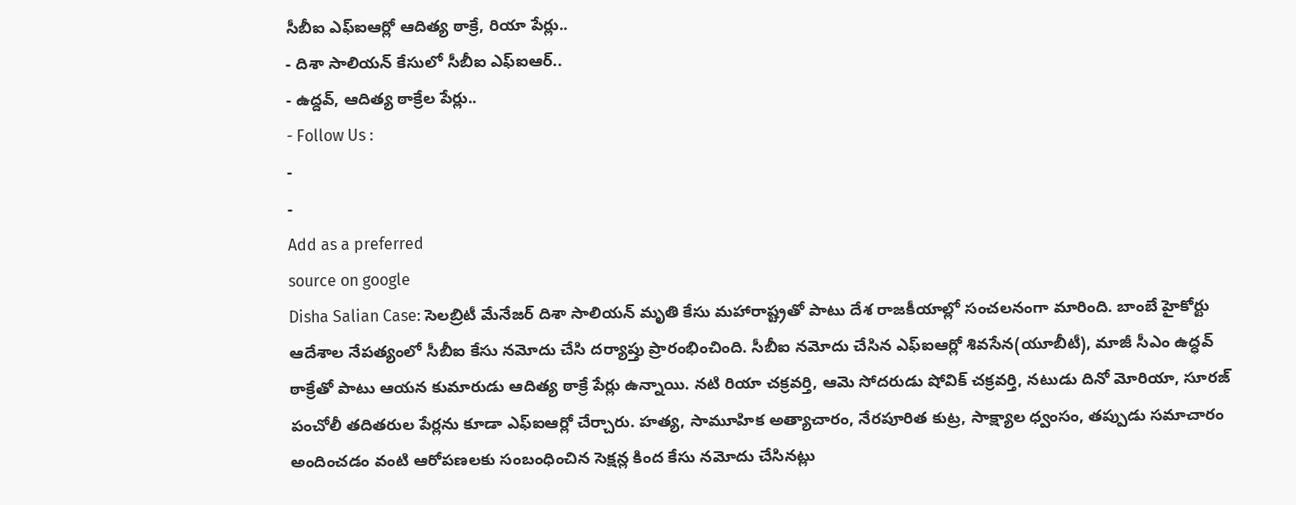సీబీఐ ఎఫ్ఐఆర్లో ఆదిత్య ఠాక్రే, రియా పేర్లు..
- దిశా సాలియన్ కేసులో సీబీఐ ఎఫ్ఐఆర్..
- ఉద్దవ్, ఆదిత్య ఠాక్రేల పేర్లు..
- Follow Us :
-
-
Add as a preferred
source on google
Disha Salian Case: సెలబ్రిటీ మేనేజర్ దిశా సాలియన్ మృతి కేసు మహారాష్ట్రతో పాటు దేశ రాజకీయాల్లో సంచలనంగా మారింది. బాంబే హైకోర్టు ఆదేశాల నేపత్యంలో సీబీఐ కేసు నమోదు చేసి దర్యాప్తు ప్రారంభించింది. సీబీఐ నమోదు చేసిన ఎఫ్ఐఆర్లో శివసేన(యూబీటీ), మాజీ సీఎం ఉద్ధవ్ ఠాక్రేతో పాటు ఆయన కుమారుడు ఆదిత్య ఠాక్రే పేర్లు ఉన్నాయి. నటి రియా చక్రవర్తి, ఆమె సోదరుడు షోవిక్ చక్రవర్తి, నటుడు దినో మోరియా, సూరజ్ పంచోలీ తదితరుల పేర్లను కూడా ఎఫ్ఐఆర్లో చేర్చారు. హత్య, సామూహిక అత్యాచారం, నేరపూరిత కుట్ర, సాక్ష్యాల ధ్వంసం, తప్పుడు సమాచారం అందించడం వంటి ఆరోపణలకు సంబంధించిన సెక్షన్ల కింద కేసు నమోదు చేసినట్లు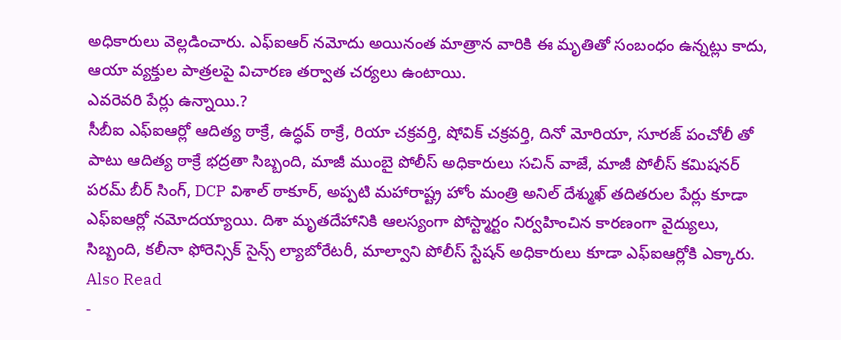అధికారులు వెల్లడించారు. ఎఫ్ఐఆర్ నమోదు అయినంత మాత్రాన వారికి ఈ మృతితో సంబంధం ఉన్నట్లు కాదు, ఆయా వ్యక్తుల పాత్రలపై విచారణ తర్వాత చర్యలు ఉంటాయి.
ఎవరెవరి పేర్లు ఉన్నాయి.?
సీబీఐ ఎఫ్ఐఆర్లో ఆదిత్య ఠాక్రే, ఉద్ధవ్ ఠాక్రే, రియా చక్రవర్తి, షోవిక్ చక్రవర్తి, దినో మోరియా, సూరజ్ పంచోలీ తో పాటు ఆదిత్య ఠాక్రే భద్రతా సిబ్బంది, మాజీ ముంబై పోలీస్ అధికారులు సచిన్ వాజే, మాజీ పోలీస్ కమిషనర్ పరమ్ బీర్ సింగ్, DCP విశాల్ ఠాకూర్, అప్పటి మహారాష్ట్ర హోం మంత్రి అనిల్ దేశ్ముఖ్ తదితరుల పేర్లు కూడా ఎఫ్ఐఆర్లో నమోదయ్యాయి. దిశా మృతదేహానికి ఆలస్యంగా పోస్ట్మార్టం నిర్వహించిన కారణంగా వైద్యులు, సిబ్బంది, కలీనా ఫోరెన్సిక్ సైన్స్ ల్యాబోరేటరీ, మాల్వాని పోలీస్ స్టేషన్ అధికారులు కూడా ఎఫ్ఐఆర్లోకి ఎక్కారు.
Also Read
-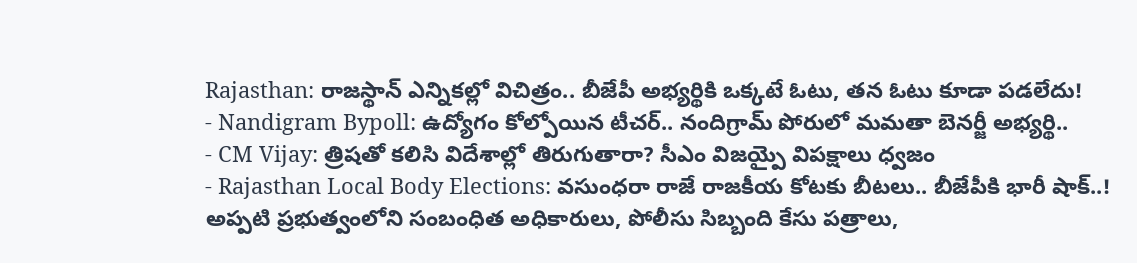Rajasthan: రాజస్థాన్ ఎన్నికల్లో విచిత్రం.. బీజేపీ అభ్యర్థికి ఒక్కటే ఓటు, తన ఓటు కూడా పడలేదు!
- Nandigram Bypoll: ఉద్యోగం కోల్పోయిన టీచర్.. నందిగ్రామ్ పోరులో మమతా బెనర్జీ అభ్యర్థి..
- CM Vijay: త్రిషతో కలిసి విదేశాల్లో తిరుగుతారా? సీఎం విజయ్పై విపక్షాలు ధ్వజం
- Rajasthan Local Body Elections: వసుంధరా రాజే రాజకీయ కోటకు బీటలు.. బీజేపీకి భారీ షాక్..!
అప్పటి ప్రభుత్వంలోని సంబంధిత అధికారులు, పోలీసు సిబ్బంది కేసు పత్రాలు,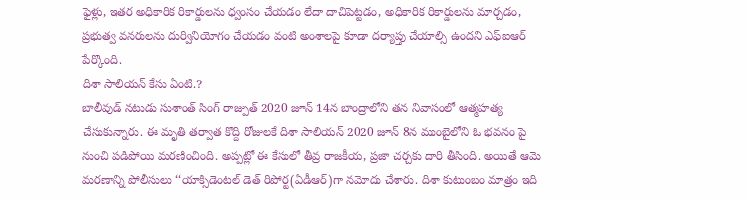ఫైళ్లు, ఇతర అధికారిక రికార్డులను ధ్వంసం చేయడం లేదా దాచిపెట్టడం, అధికారిక రికార్డులను మార్చడం, ప్రభుత్వ వనరులను దుర్వినియోగం చేయడం వంటి అంశాలపై కూడా దర్యాప్తు చేయాల్సి ఉందని ఎఫ్ఐఆర్ పేర్కొంది.
దిశా సాలియన్ కేసు ఏంటి.?
బాలీవుడ్ నటుడు సుశాంత్ సింగ్ రాజ్పుత్ 2020 జూన్ 14న బాంద్రాలోని తన నివాసంలో ఆత్మహత్య చేసుకున్నారు. ఈ మృతి తర్వాత కొద్ది రోజులకే దిశా సాలియన్ 2020 జూన్ 8న ముంబైలోని ఓ భవనం పై నుంచి పడిపోయి మరణించింది. అప్పట్లో ఈ కేసులో తీవ్ర రాజకీయ, ప్రజా చర్చకు దారి తీసింది. అయితే ఆమె మరణాన్ని పోలీసులు ‘‘యాక్సిడెంటల్ డెత్ రిపోర్ట(ఏడీఆర్)గా నమోదు చేశారు. దిశా కుటుంబం మాత్రం ఇది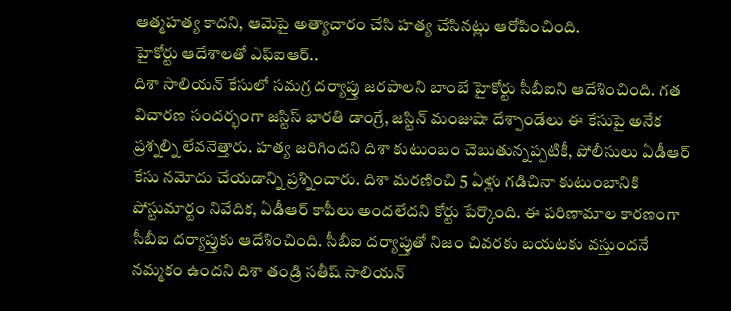ఆత్మహత్య కాదని, ఆమెపై అత్యాచారం చేసి హత్య చేసినట్లు ఆరోపించింది.
హైకోర్టు ఆదేశాలతో ఎఫ్ఐఆర్..
దిశా సాలియన్ కేసులో సమగ్ర దర్యాప్తు జరపాలని బాంబే హైకోర్టు సీబీఐని ఆదేశించింది. గత విచారణ సందర్భంగా జస్టిస్ భారతి డాంగ్రే, జస్టిన్ మంజుషా దేశ్పాండేలు ఈ కేసుపై అనేక ప్రశ్నల్ని లేవనెత్తారు. హత్య జరిగిందని దిశా కుటుంబం చెబుతున్నప్పటికీ, పోలీసులు ఏడీఆర్ కేసు నమోదు చేయడాన్ని ప్రశ్నించారు. దిశా మరణించి 5 ఏళ్లు గడిచినా కుటుంబానికి పోస్టుమార్టం నివేదిక, ఏడీఆర్ కాపీలు అందలేదని కోర్టు పేర్కొంది. ఈ పరిణామాల కారణంగా సీబీఐ దర్యాప్తుకు ఆదేశించింది. సీబీఐ దర్యాప్తుతో నిజం చివరకు బయటకు వస్తుందనే నమ్మకం ఉందని దిశా తండ్రి సతీష్ సాలియన్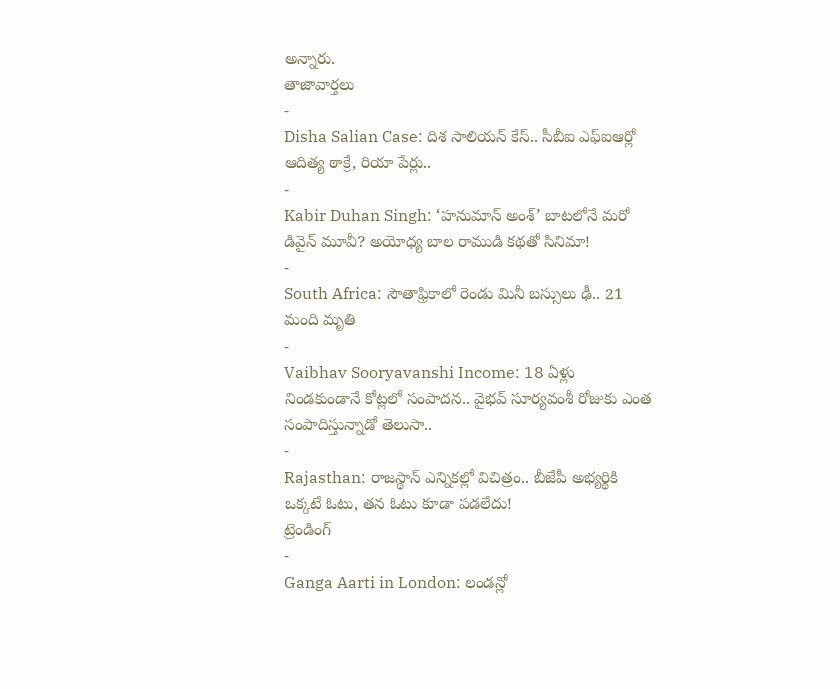అన్నారు.
తాజావార్తలు
-
Disha Salian Case: దిశ సాలియన్ కేస్.. సీబీఐ ఎఫ్ఐఆర్లో ఆదిత్య ఠాక్రే, రియా పేర్లు..
-
Kabir Duhan Singh: ‘హనుమాన్ అంశ్’ బాటలోనే మరో డివైన్ మూవీ? అయోధ్య బాల రాముడి కథతో సినిమా!
-
South Africa: సౌతాఫ్రికాలో రెండు మినీ బస్సులు ఢీ.. 21 మంది మృతి
-
Vaibhav Sooryavanshi Income: 18 ఏళ్లు నిండకుండానే కోట్లలో సంపాదన.. వైభవ్ సూర్యవంశీ రోజుకు ఎంత సంపాదిస్తున్నాడో తెలుసా..
-
Rajasthan: రాజస్థాన్ ఎన్నికల్లో విచిత్రం.. బీజేపీ అభ్యర్థికి ఒక్కటే ఓటు, తన ఓటు కూడా పడలేదు!
ట్రెండింగ్
-
Ganga Aarti in London: లండన్లో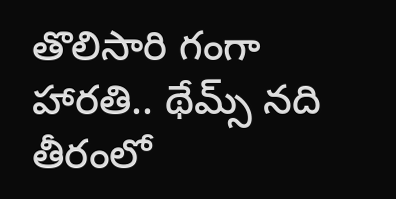తొలిసారి గంగా హారతి.. థేమ్స్ నది తీరంలో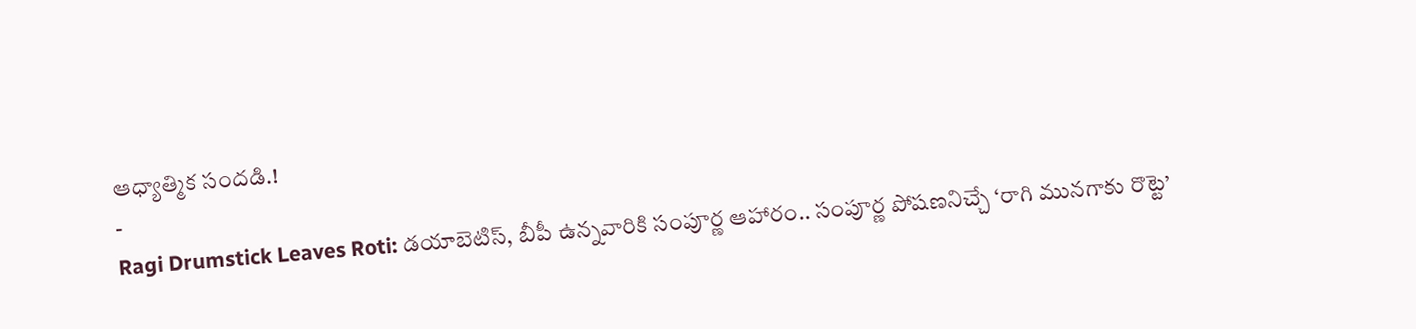ఆధ్యాత్మిక సందడి.!
-
Ragi Drumstick Leaves Roti: డయాబెటిస్, బీపీ ఉన్నవారికి సంపూర్ణ ఆహారం.. సంపూర్ణ పోషణనిచ్చే ‘రాగి మునగాకు రొట్టె’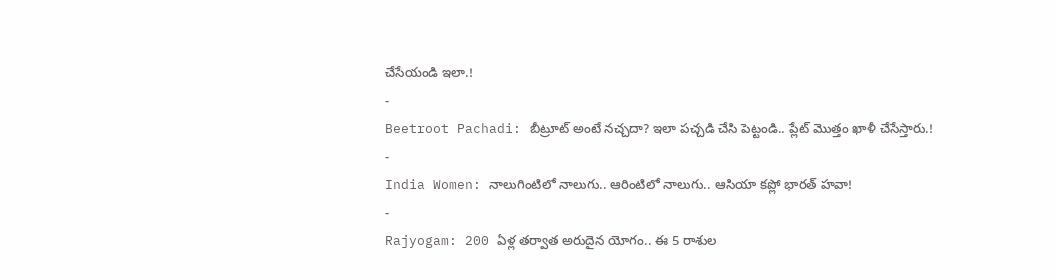చేసేయండి ఇలా.!
-
Beetroot Pachadi: బీట్రూట్ అంటే నచ్చదా? ఇలా పచ్చడి చేసి పెట్టండి.. ప్లేట్ మొత్తం ఖాళీ చేసేస్తారు.!
-
India Women: నాలుగింటిలో నాలుగు.. ఆరింటిలో నాలుగు.. ఆసియా కప్లో భారత్ హవా!
-
Rajyogam: 200 ఏళ్ల తర్వాత అరుదైన యోగం.. ఈ 5 రాశుల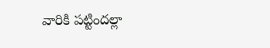వారికి పట్టిందల్లా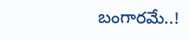బంగారమే..!